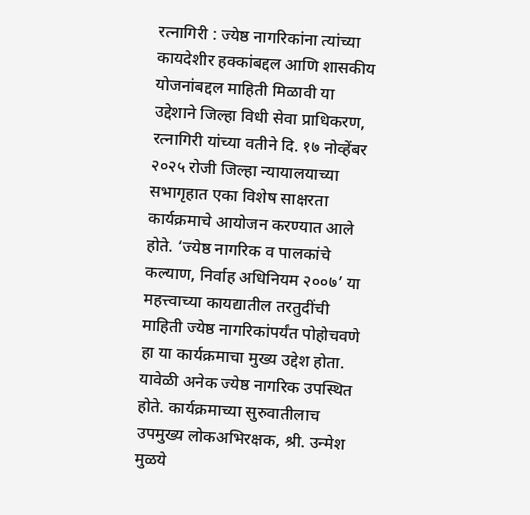रत्नागिरी : ज्येष्ठ नागरिकांना त्यांच्या कायदेशीर हक्कांबद्दल आणि शासकीय योजनांबद्दल माहिती मिळावी या उद्देशाने जिल्हा विधी सेवा प्राधिकरण, रत्नागिरी यांच्या वतीने दि. १७ नोव्हेंबर २०२५ रोजी जिल्हा न्यायालयाच्या सभागृहात एका विशेष साक्षरता कार्यक्रमाचे आयोजन करण्यात आले होते. ‘ज्येष्ठ नागरिक व पालकांचे कल्याण, निर्वाह अधिनियम २००७’ या महत्त्वाच्या कायद्यातील तरतुदींची माहिती ज्येष्ठ नागरिकांपर्यंत पोहोचवणे हा या कार्यक्रमाचा मुख्य उद्देश होता.
यावेळी अनेक ज्येष्ठ नागरिक उपस्थित होते. कार्यक्रमाच्या सुरुवातीलाच उपमुख्य लोकअभिरक्षक, श्री. उन्मेश मुळये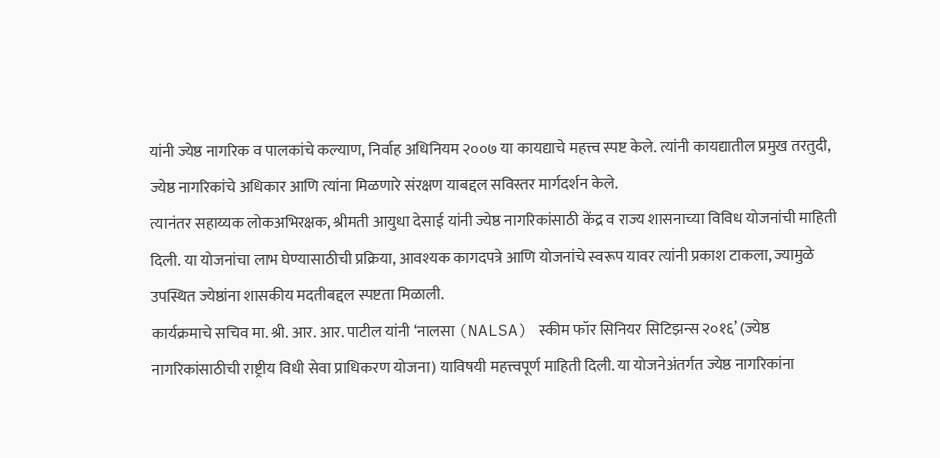यांनी ज्येष्ठ नागरिक व पालकांचे कल्याण, निर्वाह अधिनियम २००७ या कायद्याचे महत्त्व स्पष्ट केले. त्यांनी कायद्यातील प्रमुख तरतुदी, ज्येष्ठ नागरिकांचे अधिकार आणि त्यांना मिळणारे संरक्षण याबद्दल सविस्तर मार्गदर्शन केले.
त्यानंतर सहाय्यक लोकअभिरक्षक, श्रीमती आयुधा देसाई यांनी ज्येष्ठ नागरिकांसाठी केंद्र व राज्य शासनाच्या विविध योजनांची माहिती दिली. या योजनांचा लाभ घेण्यासाठीची प्रक्रिया, आवश्यक कागदपत्रे आणि योजनांचे स्वरूप यावर त्यांनी प्रकाश टाकला, ज्यामुळे उपस्थित ज्येष्ठांना शासकीय मदतीबद्दल स्पष्टता मिळाली.
कार्यक्रमाचे सचिव मा. श्री. आर. आर. पाटील यांनी ‘नालसा (NALSA) स्कीम फॉर सिनियर सिटिझन्स २०१६’ (ज्येष्ठ नागरिकांसाठीची राष्ट्रीय विधी सेवा प्राधिकरण योजना) याविषयी महत्त्वपूर्ण माहिती दिली. या योजनेअंतर्गत ज्येष्ठ नागरिकांना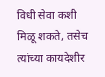विधी सेवा कशी मिळू शकते, तसेच त्यांच्या कायदेशीर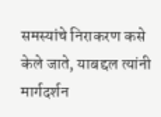समस्यांचे निराकरण कसे केले जाते, याबद्दल त्यांनी मार्गदर्शन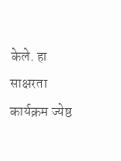केले. हा साक्षरता कार्यक्रम ज्येष्ठ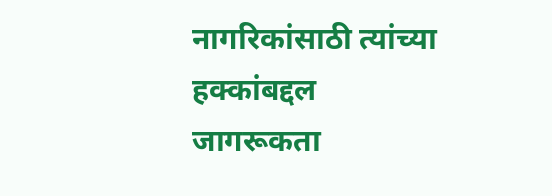नागरिकांसाठी त्यांच्या हक्कांबद्दल जागरूकता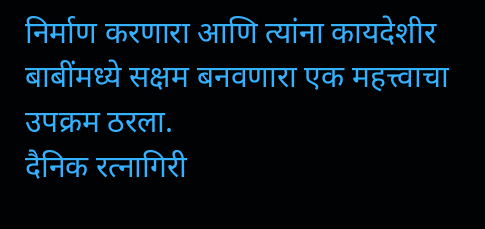निर्माण करणारा आणि त्यांना कायदेशीर बाबींमध्ये सक्षम बनवणारा एक महत्त्वाचा उपक्रम ठरला.
दैनिक रत्नागिरी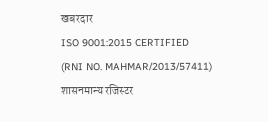खबरदार
ISO 9001:2015 CERTIFIED
(RNI NO. MAHMAR/2013/57411)
शासनमान्य रजिस्टर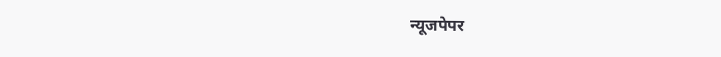न्यूजपेपर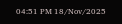04:51 PM 18/Nov/2025